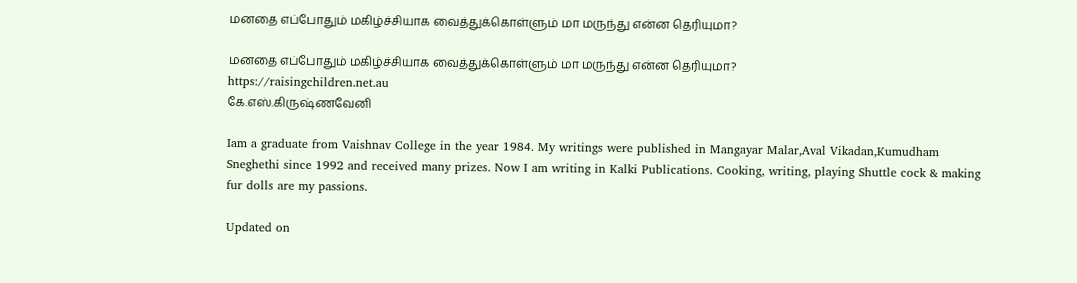மனதை எப்போதும் மகிழ்ச்சியாக வைத்துக்கொள்ளும் மா மருந்து என்ன தெரியுமா?

மனதை எப்போதும் மகிழ்ச்சியாக வைத்துக்கொள்ளும் மா மருந்து என்ன தெரியுமா?
https://raisingchildren.net.au
கே.எஸ்.கிருஷ்ணவேனி

Iam a graduate from Vaishnav College in the year 1984. My writings were published in Mangayar Malar,Aval Vikadan,Kumudham Sneghethi since 1992 and received many prizes. Now I am writing in Kalki Publications. Cooking, writing, playing Shuttle cock & making fur dolls are my passions.

Updated on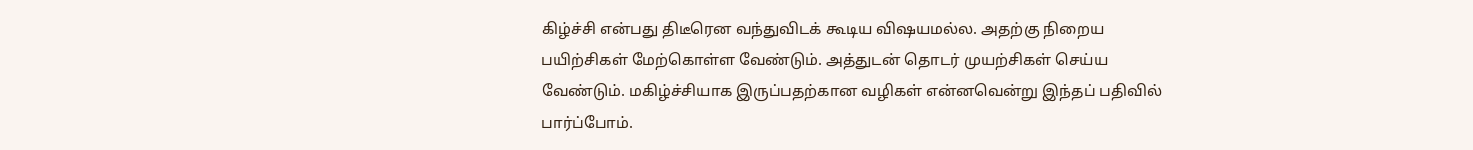கிழ்ச்சி என்பது திடீரென வந்துவிடக் கூடிய விஷயமல்ல. அதற்கு நிறைய பயிற்சிகள் மேற்கொள்ள வேண்டும். அத்துடன் தொடர் முயற்சிகள் செய்ய வேண்டும். மகிழ்ச்சியாக இருப்பதற்கான வழிகள் என்னவென்று இந்தப் பதிவில் பார்ப்போம்.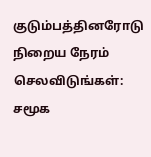குடும்பத்தினரோடு நிறைய நேரம் செலவிடுங்கள்: சமூக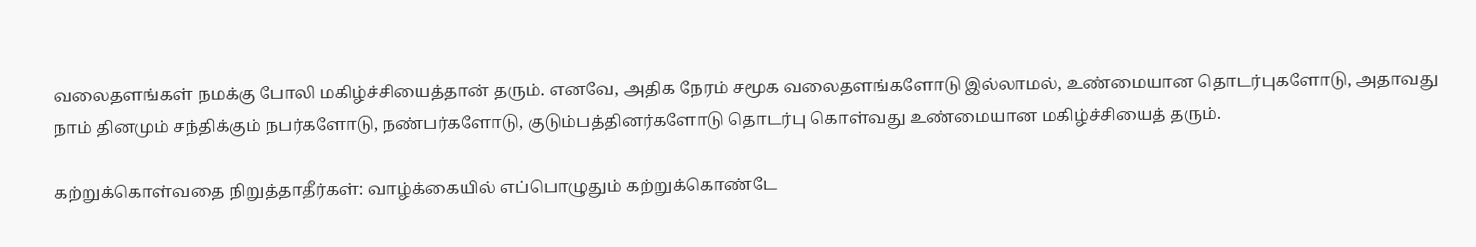வலைதளங்கள் நமக்கு போலி மகிழ்ச்சியைத்தான் தரும். எனவே, அதிக நேரம் சமூக வலைதளங்களோடு இல்லாமல், உண்மையான தொடர்புகளோடு, அதாவது நாம் தினமும் சந்திக்கும் நபர்களோடு, நண்பர்களோடு, குடும்பத்தினர்களோடு தொடர்பு கொள்வது உண்மையான மகிழ்ச்சியைத் தரும்.

கற்றுக்கொள்வதை நிறுத்தாதீர்கள்: வாழ்க்கையில் எப்பொழுதும் கற்றுக்கொண்டே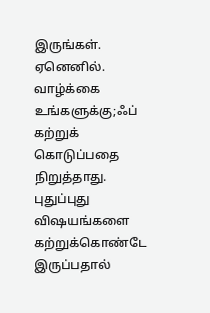இருங்கள். ஏனெனில். வாழ்க்கை உங்களுக்கு;ஃப் கற்றுக் கொடுப்பதை நிறுத்தாது. புதுப்புது விஷயங்களை கற்றுக்கொண்டே இருப்பதால்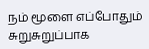நம் மூளை எப்போதும் சுறுசுறுப்பாக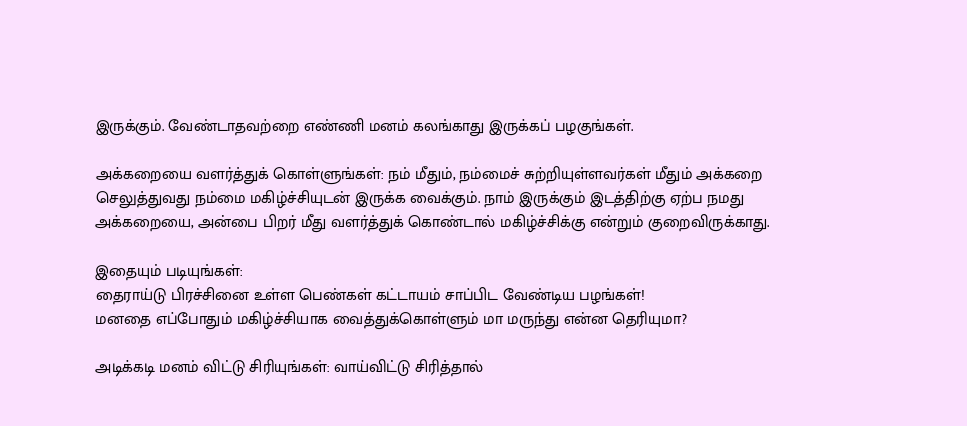இருக்கும். வேண்டாதவற்றை எண்ணி மனம் கலங்காது இருக்கப் பழகுங்கள்.

அக்கறையை வளர்த்துக் கொள்ளுங்கள்: நம் மீதும், நம்மைச் சுற்றியுள்ளவர்கள் மீதும் அக்கறை செலுத்துவது நம்மை மகிழ்ச்சியுடன் இருக்க வைக்கும். நாம் இருக்கும் இடத்திற்கு ஏற்ப நமது அக்கறையை, அன்பை பிறர் மீது வளர்த்துக் கொண்டால் மகிழ்ச்சிக்கு என்றும் குறைவிருக்காது.

இதையும் படியுங்கள்:
தைராய்டு பிரச்சினை உள்ள பெண்கள் கட்டாயம் சாப்பிட வேண்டிய பழங்கள்!
மனதை எப்போதும் மகிழ்ச்சியாக வைத்துக்கொள்ளும் மா மருந்து என்ன தெரியுமா?

அடிக்கடி மனம் விட்டு சிரியுங்கள்: வாய்விட்டு சிரித்தால்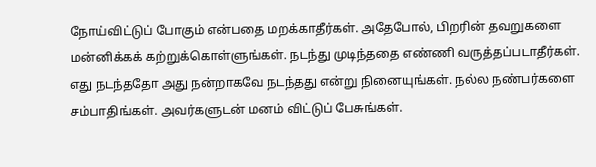நோய்விட்டுப் போகும் என்பதை மறக்காதீர்கள். அதேபோல், பிறரின் தவறுகளை மன்னிக்கக் கற்றுக்கொள்ளுங்கள். நடந்து முடிந்ததை எண்ணி வருத்தப்படாதீர்கள். எது நடந்ததோ அது நன்றாகவே நடந்தது என்று நினையுங்கள். நல்ல நண்பர்களை சம்பாதிங்கள். அவர்களுடன் மனம் விட்டுப் பேசுங்கள்.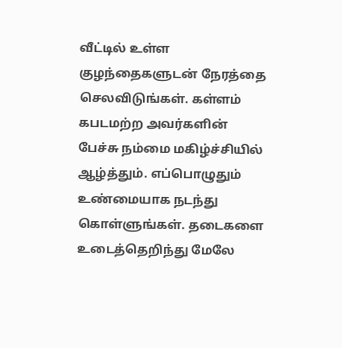வீட்டில் உள்ள குழந்தைகளுடன் நேரத்தை செலவிடுங்கள். கள்ளம் கபடமற்ற அவர்களின் பேச்சு நம்மை மகிழ்ச்சியில் ஆழ்த்தும். எப்பொழுதும் உண்மையாக நடந்து கொள்ளுங்கள். தடைகளை உடைத்தெறிந்து மேலே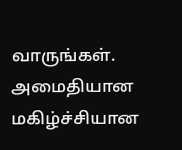வாருங்கள். அமைதியான மகிழ்ச்சியான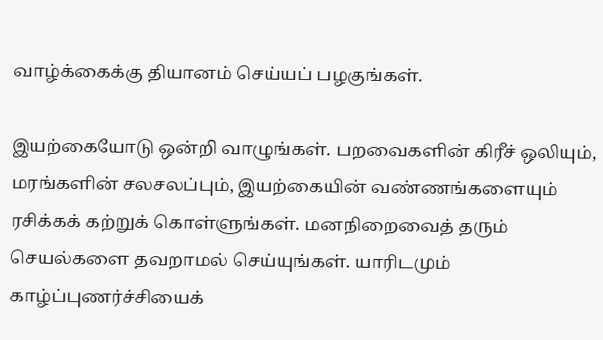வாழ்க்கைக்கு தியானம் செய்யப் பழகுங்கள்.

இயற்கையோடு ஒன்றி வாழுங்கள். பறவைகளின் கிரீச் ஒலியும், மரங்களின் சலசலப்பும், இயற்கையின் வண்ணங்களையும் ரசிக்கக் கற்றுக் கொள்ளுங்கள். மனநிறைவைத் தரும் செயல்களை தவறாமல் செய்யுங்கள். யாரிடமும் காழ்ப்புணர்ச்சியைக்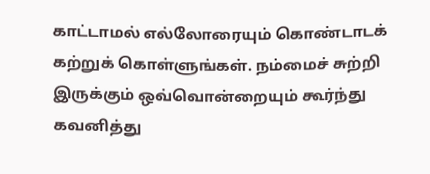காட்டாமல் எல்லோரையும் கொண்டாடக் கற்றுக் கொள்ளுங்கள். நம்மைச் சுற்றி இருக்கும் ஒவ்வொன்றையும் கூர்ந்து கவனித்து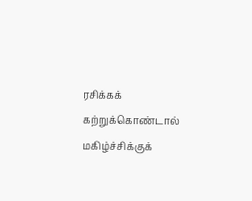ரசிக்கக் கற்றுக்கொண்டால் மகிழ்ச்சிக்குக்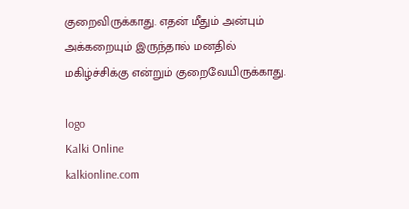குறைவிருக்காது. எதன் மீதும் அன்பும் அக்கறையும் இருந்தால் மனதில் மகிழ்ச்சிக்கு என்றும் குறைவேயிருக்காது.

logo
Kalki Online
kalkionline.com